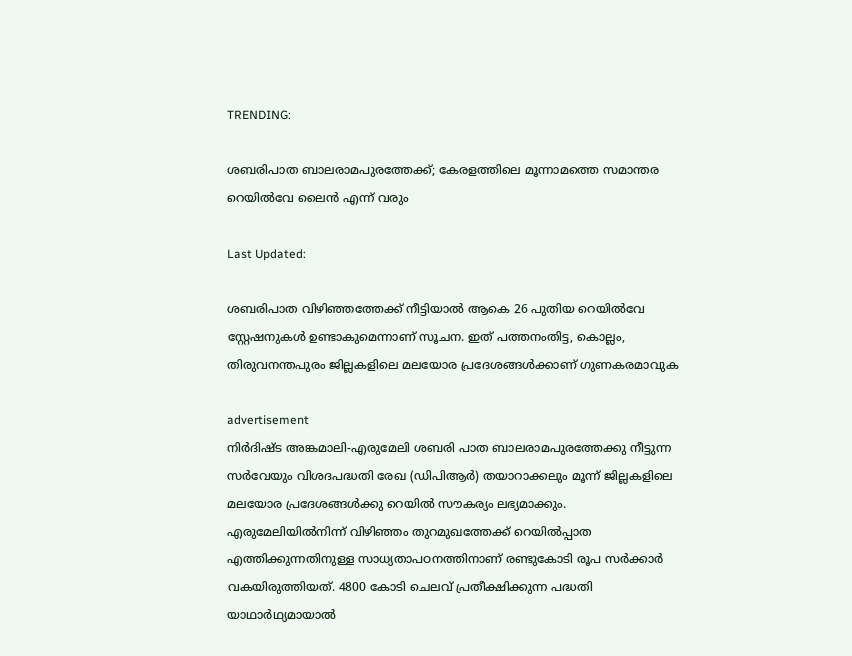TRENDING:

ശബരിപാത ബാലരാമപുരത്തേക്ക്; കേരളത്തിലെ മൂന്നാമത്തെ സമാന്തര റെയില്‍വേ ലൈൻ എന്ന് വരും

Last Updated:

ശബരിപാത വിഴിഞ്ഞത്തേക്ക് നീട്ടിയാൽ ആകെ 26 പുതിയ റെയിൽവേ സ്റ്റേഷനുകൾ ഉണ്ടാകുമെന്നാണ് സൂചന. ഇത് പത്തനംതിട്ട, കൊല്ലം, തിരുവനന്തപുരം ജില്ലകളിലെ മലയോര പ്രദേശങ്ങൾക്കാണ് ഗുണകരമാവുക

advertisement
നിർദിഷ്ട അങ്കമാലി-എരുമേലി ശബരി പാത ബാലരാമപുരത്തേക്കു നീട്ടുന്ന സർവേയും വിശദപദ്ധതി രേഖ (ഡിപിആർ) തയാറാക്കലും മൂന്ന് ജില്ലകളിലെ മലയോര പ്രദേശങ്ങൾക്കു റെയിൽ സൗകര്യം ലഭ്യമാക്കും. എരുമേലിയിൽനിന്ന് വിഴിഞ്ഞം തുറമുഖത്തേക്ക് റെയിൽപ്പാത എത്തിക്കുന്നതിനുള്ള സാധ്യതാപഠനത്തിനാണ് രണ്ടുകോടി രൂപ സർക്കാർ വകയിരുത്തിയത്. 4800 കോടി ചെലവ് പ്രതീക്ഷിക്കുന്ന പദ്ധതി യാഥാര്‍ഥ്യമായാല്‍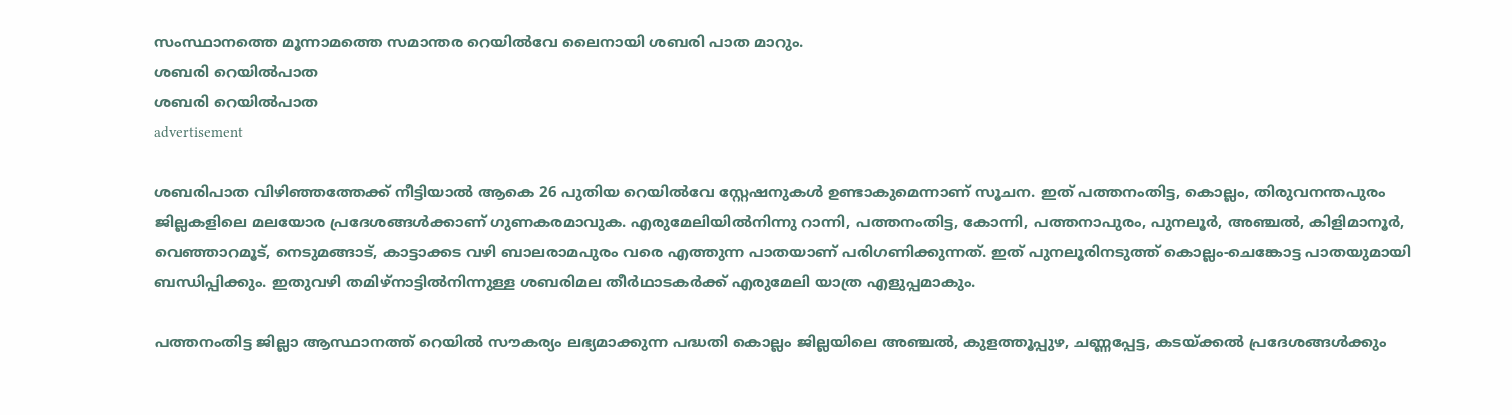സംസ്ഥാനത്തെ മൂന്നാമത്തെ സമാന്തര റെയില്‍വേ ലൈനായി ശബരി പാത മാറും.
ശബരി റെയിൽ‌പാത
ശബരി റെയിൽ‌പാത
advertisement

ശബരിപാത വിഴിഞ്ഞത്തേക്ക് നീട്ടിയാൽ ആകെ 26 പുതിയ റെയിൽവേ സ്റ്റേഷനുകൾ ഉണ്ടാകുമെന്നാണ് സൂചന. ഇത് പത്തനംതിട്ട, കൊല്ലം, തിരുവനന്തപുരം ജില്ലകളിലെ മലയോര പ്രദേശങ്ങൾക്കാണ് ഗുണകരമാവുക. എരുമേലിയിൽനിന്നു റാന്നി, പത്തനംതിട്ട, കോന്നി, പത്തനാപുരം, പുനലൂർ, അഞ്ചൽ, കിളിമാനൂർ, വെഞ്ഞാറമൂട്, നെടുമങ്ങാട്, കാട്ടാക്കട വഴി ബാലരാമപുരം വരെ എത്തുന്ന പാതയാണ് പരിഗണിക്കുന്നത്. ഇത് പുനലൂരിനടുത്ത് കൊല്ലം-ചെങ്കോട്ട പാതയുമായി ബന്ധിപ്പിക്കും. ഇതുവഴി തമിഴ്നാട്ടിൽനിന്നുള്ള ശബരിമല തീർഥാടകർക്ക് എരുമേലി യാത്ര എളുപ്പമാകും.

പത്തനംതിട്ട ജില്ലാ ആസ്ഥാനത്ത് റെയിൽ സൗകര്യം ലഭ്യമാക്കുന്ന പദ്ധതി കൊല്ലം ജില്ലയിലെ അഞ്ചൽ, കുളത്തൂപ്പുഴ, ചണ്ണപ്പേട്ട, കടയ്ക്കൽ പ്രദേശങ്ങൾക്കും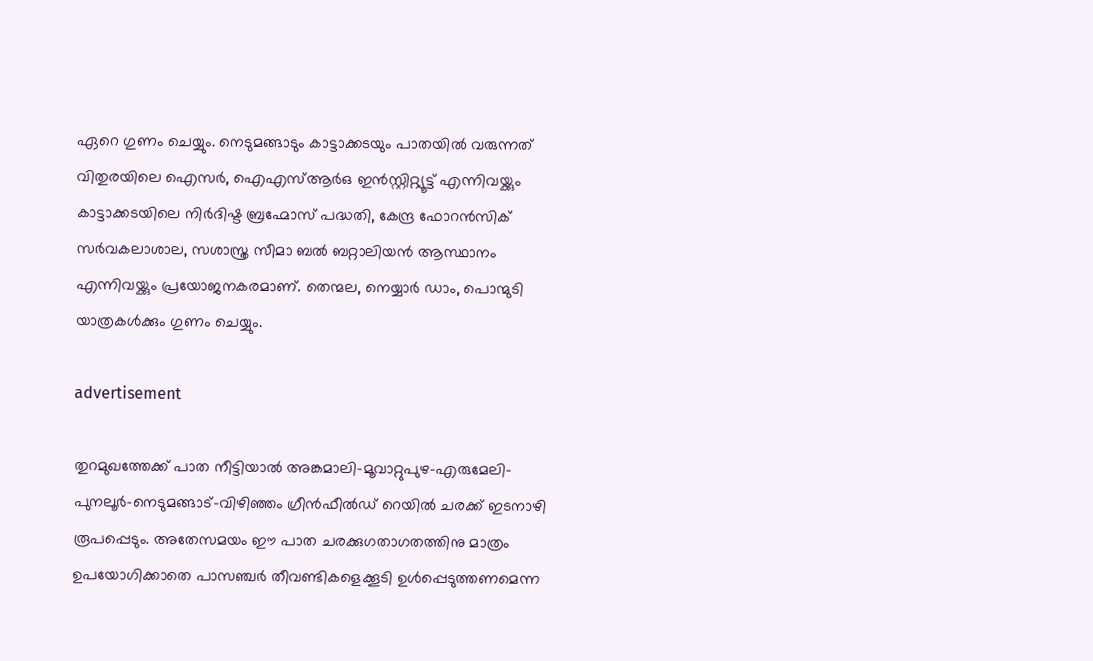ഏറെ ഗുണം ചെയ്യും. നെടുമങ്ങാടും കാട്ടാക്കടയും പാതയിൽ വരുന്നത് വിതുരയിലെ ഐസർ, ഐഎസ്ആർഒ ഇൻസ്റ്റിറ്റ്യൂട്ട് എന്നിവയ്ക്കും കാട്ടാക്കടയിലെ നിർദിഷ്ട ബ്രഹ്മോസ് പദ്ധതി, കേന്ദ്ര ഫോറൻസിക് സർവകലാശാല, സശാസ്ത്ര സീമാ ബൽ ബറ്റാലിയൻ ആസ്ഥാനം എന്നിവയ്ക്കും പ്രയോജനകരമാണ്. തെന്മല, നെയ്യാർ ഡാം, പൊന്മുടി യാത്രകൾക്കും ഗുണം ചെയ്യും.

advertisement

തുറമുഖത്തേക്ക് പാത നീട്ടിയാൽ അങ്കമാലി-മൂവാറ്റുപുഴ-എരുമേലി-പുനലൂർ-നെടുമങ്ങാട്-വിഴിഞ്ഞം ഗ്രീൻഫീൽഡ് റെയിൽ ചരക്ക് ഇടനാഴി രൂപപ്പെടും. അതേസമയം ഈ പാത ചരക്കുഗതാഗതത്തിനു മാത്രം ഉപയോഗിക്കാതെ പാസഞ്ചർ തീവണ്ടികളെക്കൂടി ഉൾപ്പെടുത്തണമെന്ന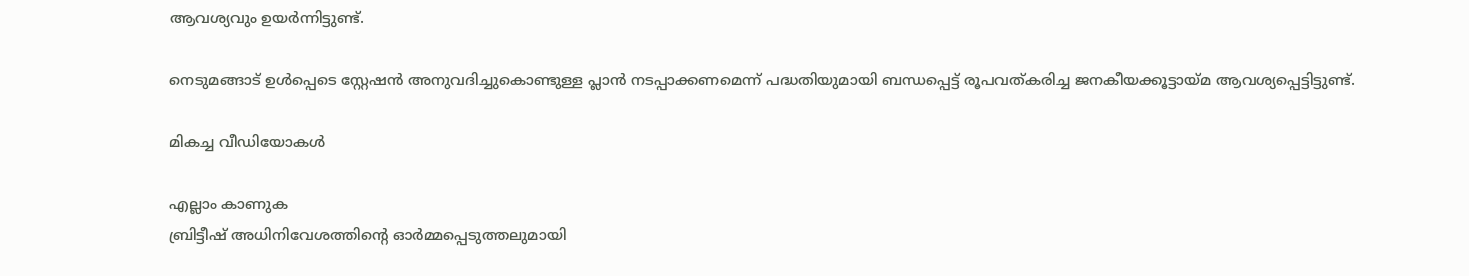ആവശ്യവും ഉയർന്നിട്ടുണ്ട്.

നെടുമങ്ങാട് ഉൾപ്പെടെ സ്റ്റേഷൻ അനുവദിച്ചുകൊണ്ടുള്ള പ്ലാൻ നടപ്പാക്കണമെന്ന് പദ്ധതിയുമായി ബന്ധപ്പെട്ട് രൂപവത്കരിച്ച ജനകീയക്കൂട്ടായ്മ ആവശ്യപ്പെട്ടിട്ടുണ്ട്.

മികച്ച വീഡിയോകൾ

എല്ലാം കാണുക
ബ്രിട്ടീഷ് അധിനിവേശത്തിൻ്റെ ഓർമ്മപ്പെടുത്തലുമായി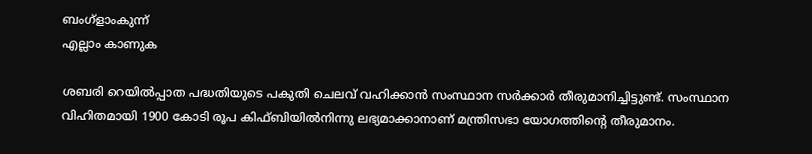ബംഗ്ളാംകുന്ന്
എല്ലാം കാണുക

ശബരി റെയിൽപ്പാത പദ്ധതിയുടെ പകുതി ചെലവ് വഹിക്കാൻ സംസ്ഥാന സർക്കാർ തീരുമാനിച്ചിട്ടുണ്ട്. സംസ്ഥാന വിഹിതമായി 1900 കോടി രൂപ കിഫ്ബിയിൽനിന്നു ലഭ്യമാക്കാനാണ് മന്ത്രിസഭാ യോഗത്തിന്റെ തീരുമാനം.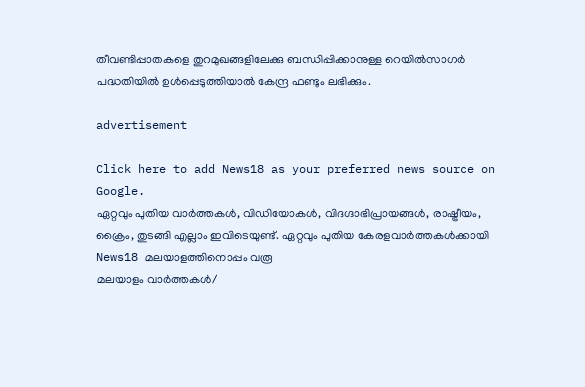തീവണ്ടിപ്പാതകളെ തുറമുഖങ്ങളിലേക്കു ബന്ധിപ്പിക്കാനുള്ള റെയിൽസാഗർ പദ്ധതിയിൽ ഉൾപ്പെടുത്തിയാൽ കേന്ദ്ര ഫണ്ടും ലഭിക്കും.

advertisement

Click here to add News18 as your preferred news source on Google.
ഏറ്റവും പുതിയ വാർത്തകൾ, വിഡിയോകൾ, വിദഗ്ദാഭിപ്രായങ്ങൾ, രാഷ്ട്രീയം, ക്രൈം, തുടങ്ങി എല്ലാം ഇവിടെയുണ്ട്. ഏറ്റവും പുതിയ കേരളവാർത്തകൾക്കായി News18 മലയാളത്തിനൊപ്പം വരൂ
മലയാളം വാർത്തകൾ/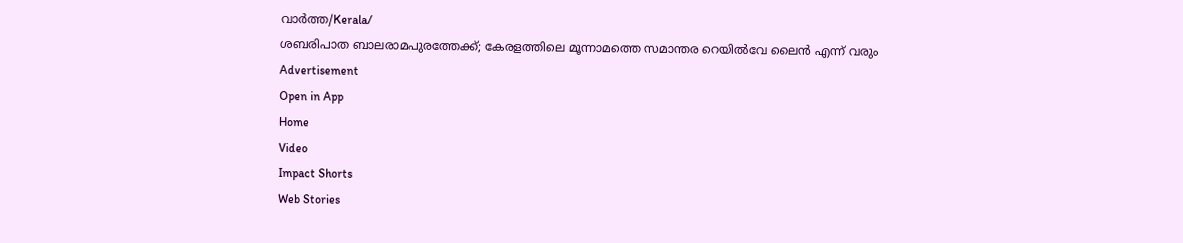വാർത്ത/Kerala/
ശബരിപാത ബാലരാമപുരത്തേക്ക്; കേരളത്തിലെ മൂന്നാമത്തെ സമാന്തര റെയില്‍വേ ലൈൻ എന്ന് വരും
Advertisement
Open in App
Home
Video
Impact Shorts
Web Stories